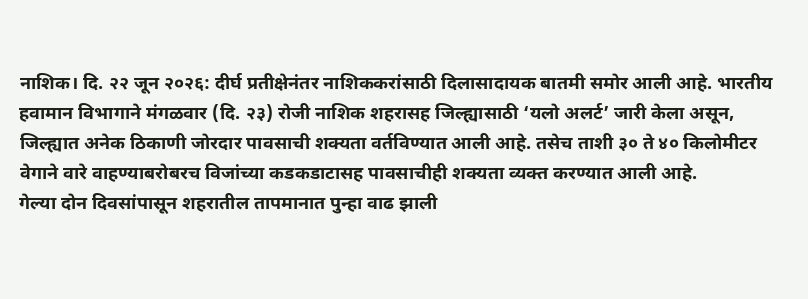नाशिक। दि. २२ जून २०२६: दीर्घ प्रतीक्षेनंतर नाशिककरांसाठी दिलासादायक बातमी समोर आली आहे. भारतीय हवामान विभागाने मंगळवार (दि. २३) रोजी नाशिक शहरासह जिल्ह्यासाठी ‘यलो अलर्ट’ जारी केला असून, जिल्ह्यात अनेक ठिकाणी जोरदार पावसाची शक्यता वर्तविण्यात आली आहे. तसेच ताशी ३० ते ४० किलोमीटर वेगाने वारे वाहण्याबरोबरच विजांच्या कडकडाटासह पावसाचीही शक्यता व्यक्त करण्यात आली आहे.
गेल्या दोन दिवसांपासून शहरातील तापमानात पुन्हा वाढ झाली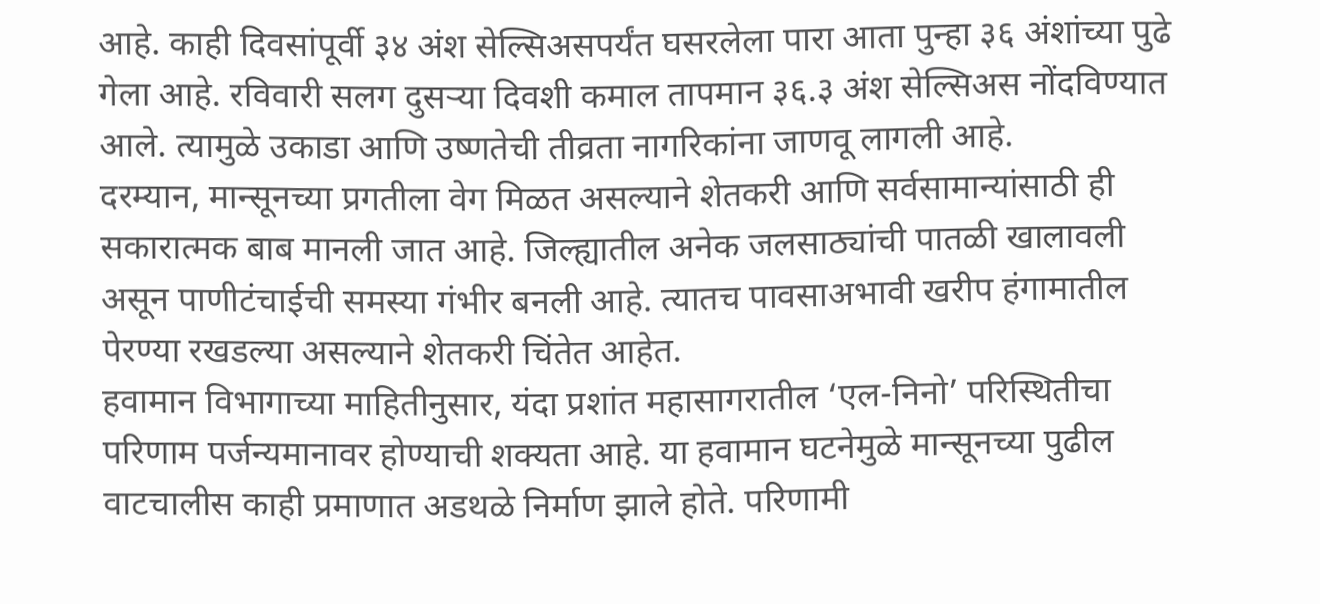आहे. काही दिवसांपूर्वी ३४ अंश सेल्सिअसपर्यंत घसरलेला पारा आता पुन्हा ३६ अंशांच्या पुढे गेला आहे. रविवारी सलग दुसऱ्या दिवशी कमाल तापमान ३६.३ अंश सेल्सिअस नोंदविण्यात आले. त्यामुळे उकाडा आणि उष्णतेची तीव्रता नागरिकांना जाणवू लागली आहे.
दरम्यान, मान्सूनच्या प्रगतीला वेग मिळत असल्याने शेतकरी आणि सर्वसामान्यांसाठी ही सकारात्मक बाब मानली जात आहे. जिल्ह्यातील अनेक जलसाठ्यांची पातळी खालावली असून पाणीटंचाईची समस्या गंभीर बनली आहे. त्यातच पावसाअभावी खरीप हंगामातील पेरण्या रखडल्या असल्याने शेतकरी चिंतेत आहेत.
हवामान विभागाच्या माहितीनुसार, यंदा प्रशांत महासागरातील ‘एल-निनो’ परिस्थितीचा परिणाम पर्जन्यमानावर होण्याची शक्यता आहे. या हवामान घटनेमुळे मान्सूनच्या पुढील वाटचालीस काही प्रमाणात अडथळे निर्माण झाले होते. परिणामी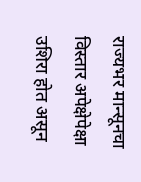राज्यभर मान्सूनचा विस्तार अपेक्षेपेक्षा उशिरा होत असून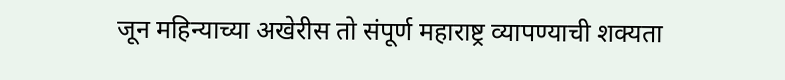जून महिन्याच्या अखेरीस तो संपूर्ण महाराष्ट्र व्यापण्याची शक्यता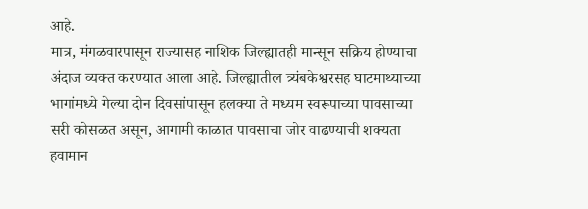आहे.
मात्र, मंगळवारपासून राज्यासह नाशिक जिल्ह्यातही मान्सून सक्रिय होण्याचा अंदाज व्यक्त करण्यात आला आहे. जिल्ह्यातील त्र्यंबकेश्वरसह घाटमाथ्याच्या भागांमध्ये गेल्या दोन दिवसांपासून हलक्या ते मध्यम स्वरूपाच्या पावसाच्या सरी कोसळत असून, आगामी काळात पावसाचा जोर वाढण्याची शक्यता हवामान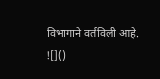विभागाने वर्तविली आहे.
![]()